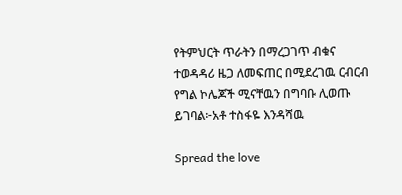የትምህርት ጥራትን በማረጋገጥ ብቁና ተወዳዳሪ ዜጋ ለመፍጠር በሚደረገዉ ርብርብ የግል ኮሌጆች ሚናቸዉን በግባቡ ሊወጡ ይገባል፦አቶ ተስፋዬ እንዳሻዉ

Spread the love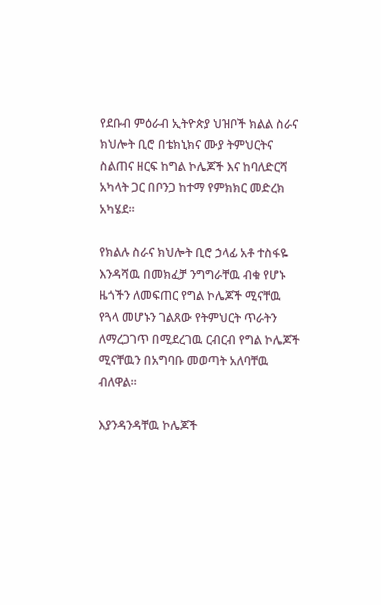የደቡብ ምዕራብ ኢትዮጵያ ህዝቦች ክልል ስራና ክህሎት ቢሮ በቴክኒክና ሙያ ትምህርትና ስልጠና ዘርፍ ከግል ኮሌጆች እና ከባለድርሻ አካላት ጋር በቦንጋ ከተማ የምክክር መድረክ አካሄደ።

የክልሉ ስራና ክህሎት ቢሮ ኃላፊ አቶ ተስፋዬ እንዳሻዉ በመክፈቻ ንግግራቸዉ ብቁ የሆኑ ዜጎችን ለመፍጠር የግል ኮሌጆች ሚናቸዉ የጓላ መሆኑን ገልጸው የትምህርት ጥራትን ለማረጋገጥ በሚደረገዉ ርብርብ የግል ኮሌጆች ሚናቸዉን በአግባቡ መወጣት አለባቸዉ ብለዋል።

እያንዳንዳቸዉ ኮሌጆች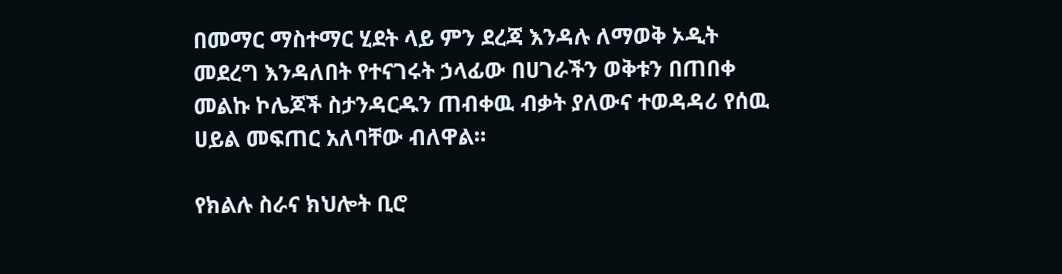በመማር ማስተማር ሂደት ላይ ምን ደረጃ እንዳሉ ለማወቅ ኦዲት መደረግ እንዳለበት የተናገሩት ኃላፊው በሀገራችን ወቅቱን በጠበቀ መልኩ ኮሌጆች ስታንዳርዱን ጠብቀዉ ብቃት ያለውና ተወዳዳሪ የሰዉ ሀይል መፍጠር አለባቸው ብለዋል።

የክልሉ ስራና ክህሎት ቢሮ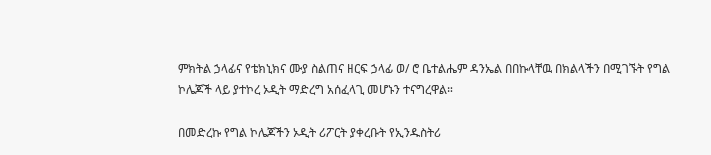ምክትል ኃላፊና የቴክኒክና ሙያ ስልጠና ዘርፍ ኃላፊ ወ/ ሮ ቤተልሔም ዳንኤል በበኩላቸዉ በክልላችን በሚገኙት የግል ኮሌጆች ላይ ያተኮረ ኦዲት ማድረግ አሰፈላጊ መሆኑን ተናግረዋል።

በመድረኩ የግል ኮሌጆችን ኦዲት ሪፖርት ያቀረቡት የኢንዱስትሪ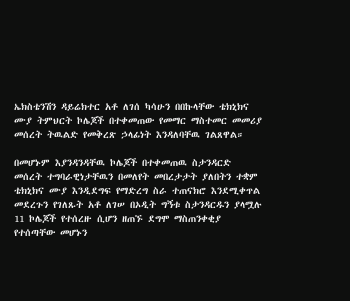ኤክስቴንሽን ዳይሬክተር አቶ ለገሰ ካሳሁን በበኩላቸው ቴክኒክና ሙያ ትምህርት ኮሌጆች በተቀመጠው የመማር ማስተመር መመሪያ መሰረት ትዉልድ የመቅረጽ ኃላፊነት እንዳለባቸዉ ገልጸዋል።

በመሆኑም እያንዳንዳቸዉ ኮሌጆች በተቀመጠዉ ስታንዳርድ መሰረት ተግባራዊነታቸዉን በመለየት መበረታታት ያለበትን ተቋም ቴክኒክና ሙያ እንዲደግፍ የማድረግ ስራ ተጠናክሮ እንደሚቀጥል መደረጉን የገለጹት አቶ ለገሠ በኦዲት ግኝቱ ስታንዳርዱን ያላሟሉ 11 ኮሌጆች የተሰረዙ ሲሆን ዘጠኙ ደግሞ ማስጠንቀቂያ የተሰጣቸው መሆኑን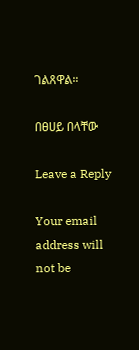ገልጸዋል።

በፀሀይ በላቸው

Leave a Reply

Your email address will not be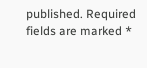published. Required fields are marked *